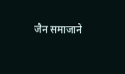जैन समाजाने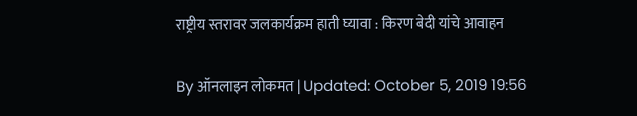राष्ट्रीय स्तरावर जलकार्यक्रम हाती घ्यावा : किरण बेदी यांचे आवाहन

By ऑनलाइन लोकमत | Updated: October 5, 2019 19:56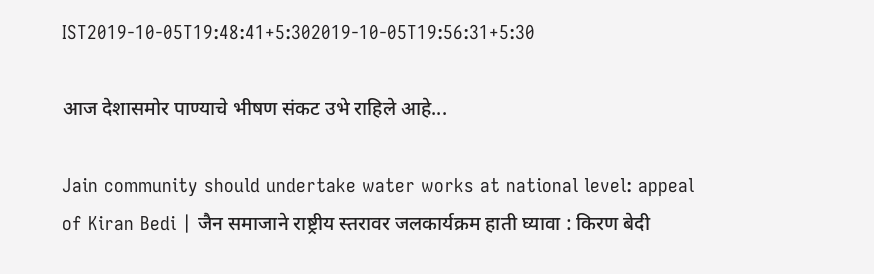IST2019-10-05T19:48:41+5:302019-10-05T19:56:31+5:30

आज देशासमोर पाण्याचे भीषण संकट उभे राहिले आहे...

Jain community should undertake water works at national level: appeal of Kiran Bedi | जैन समाजाने राष्ट्रीय स्तरावर जलकार्यक्रम हाती घ्यावा : किरण बेदी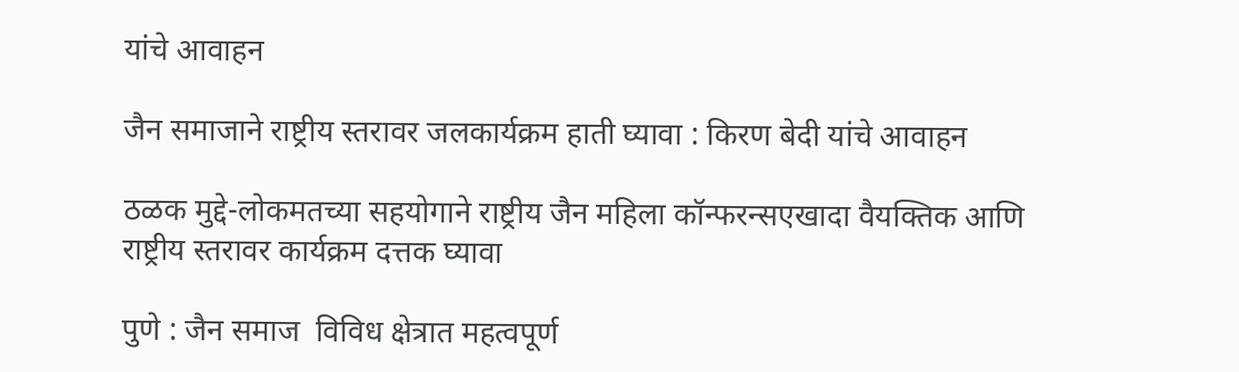यांचे आवाहन

जैन समाजाने राष्ट्रीय स्तरावर जलकार्यक्रम हाती घ्यावा : किरण बेदी यांचे आवाहन

ठळक मुद्दे-लोकमतच्या सहयोगाने राष्ट्रीय जैन महिला कॉन्फरन्सएखादा वैयक्तिक आणि राष्ट्रीय स्तरावर कार्यक्रम दत्तक घ्यावा

पुणे : जैन समाज  विविध क्षेत्रात महत्वपूर्ण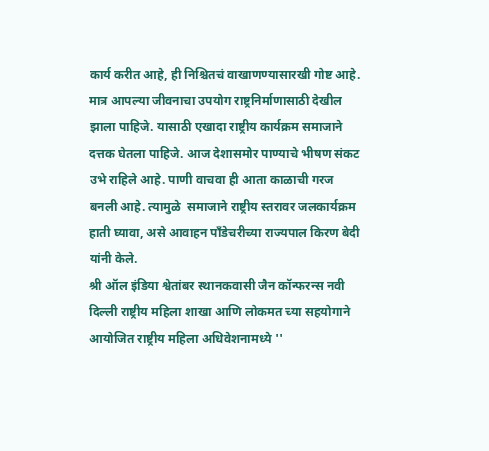कार्य करीत आहे, ही निश्चितचं वाखाणण्यासारखी गोष्ट आहे. मात्र आपल्या जीवनाचा उपयोग राष्ट्रनिर्माणासाठी देखील झाला पाहिजे. यासाठी एखादा राष्ट्रीय कार्यक्रम समाजाने दत्तक घेतला पाहिजे. आज देशासमोर पाण्याचे भीषण संकट उभे राहिले आहे. पाणी वाचवा ही आता काळाची गरज बनली आहे. त्यामुळे  समाजाने राष्ट्रीय स्तरावर जलकार्यक्रम हाती घ्यावा, असे आवाहन पाँडेचरीच्या राज्यपाल किरण बेदी यांनी केले.
श्री ऑल इंडिया श्वेतांबर स्थानकवासी जैन कॉन्फरन्स नवी दिल्ली राष्ट्रीय महिला शाखा आणि लोकमत च्या सहयोगाने आयोजित राष्ट्रीय महिला अधिवेशनामध्ये ''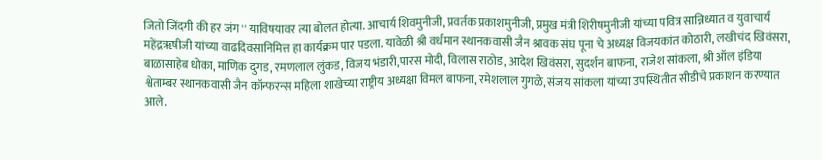जितो जिंदगी की हर जंग '' याविषयावर त्या बोलत होत्या. आचार्य शिवमुनीजी, प्रवर्तक प्रकाशमुनीजी, प्रमुख मंत्री शिरीषमुनीजी यांच्या पवित्र सान्निध्यात व युवाचार्य महेंद्रॠषीजी यांच्या वाढदिवसानिमित्त हा कार्यक्रम पार पडला. यावेळी श्री वर्धमान स्थानकवासी जैन श्रावक संघ पूना चे अध्यक्ष विजयकांत कोठारी, लखीचंद खिवंसरा, बाळासाहेब धोका, माणिक दुगड, रमणलाल लुंकड, विजय भंडारी,पारस मोदी, विलास राठोड, आदेश खिवंसरा, सुदर्शन बाफना, राजेश सांकला, श्री ऑल इंडिया श्वेताम्बर स्थानकवासी जैन कॉन्फरन्स महिला शाखेच्या राष्ट्रीय अध्यक्षा विमल बाफना, रमेशलाल गुगळे, संजय सांकला यांच्या उपस्थितीत सीडीचे प्रकाशन करण्यात आले.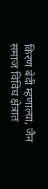किरण बेदी म्हणाल्या, जैन समाज विविध क्षेत्रात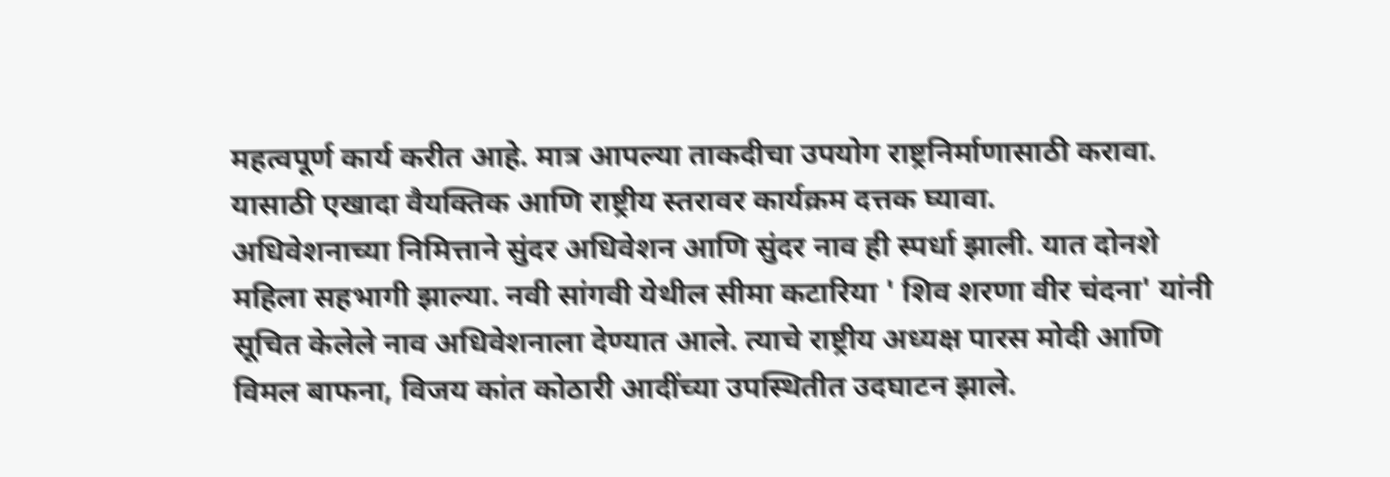महत्वपूर्ण कार्य करीत आहे. मात्र आपल्या ताकदीचा उपयोग राष्ट्रनिर्माणासाठी करावा. यासाठी एखादा वैयक्तिक आणि राष्ट्रीय स्तरावर कार्यक्रम दत्तक घ्यावा.
अधिवेशनाच्या निमित्ताने सुंदर अधिवेशन आणि सुंदर नाव ही स्पर्धा झाली. यात दोनशे महिला सहभागी झाल्या. नवी सांगवी येथील सीमा कटारिया ' शिव शरणा वीर चंदना' यांनी सूचित केलेले नाव अधिवेशनाला देण्यात आले. त्याचे राष्ट्रीय अध्यक्ष पारस मोदी आणि विमल बाफना, विजय कांत कोठारी आदींच्या उपस्थितीत उदघाटन झाले.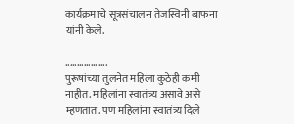कार्यक्रमाचे सूत्रसंचालन तेजस्विनी बाफना यांनी केले.

..................
पुरूषांच्या तुलनेत महिला कुठेही कमी नाहीत. महिलांना स्वातंत्र्य असावे असे म्हणतात. पण महिलांना स्वातंत्र्य दिले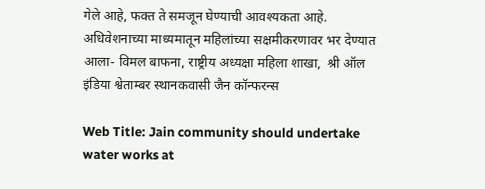गेले आहे, फक्त ते समजून घेण्याची आवश्यकता आहे. अधिवेशनाच्या माध्यमातून महिलांच्या सक्षमीकरणावर भर देण्यात आला- विमल बाफना, राष्ट्रीय अध्यक्षा महिला शाखा,  श्री ऑल इंडिया श्वेताम्बर स्थानकवासी जैन कॉन्फरन्स

Web Title: Jain community should undertake water works at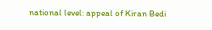national level: appeal of Kiran Bedi